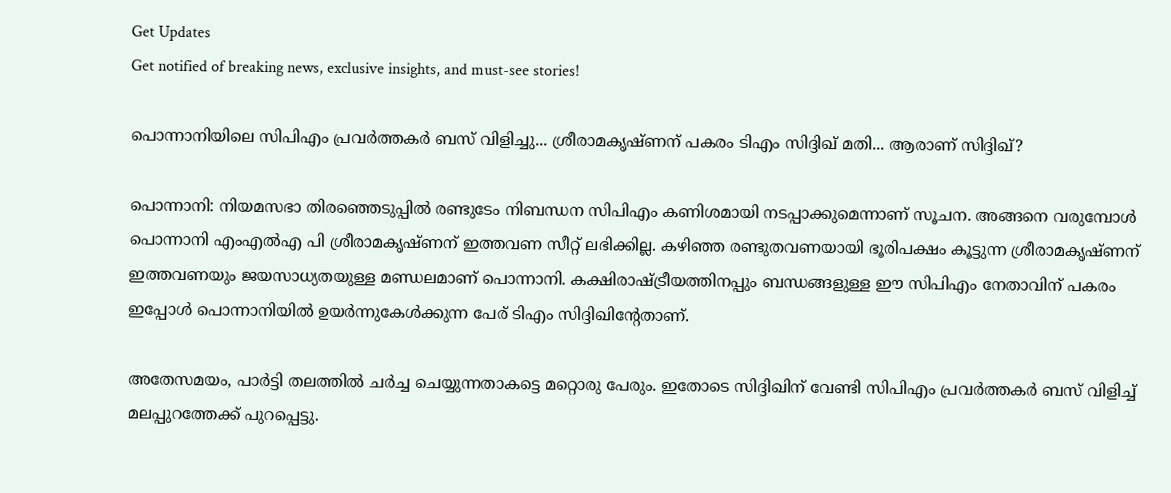Get Updates
Get notified of breaking news, exclusive insights, and must-see stories!

പൊന്നാനിയിലെ സിപിഎം പ്രവര്‍ത്തകര്‍ ബസ് വിളിച്ചു... ശ്രീരാമകൃഷ്ണന് പകരം ടിഎം സിദ്ദിഖ് മതി... ആരാണ് സിദ്ദിഖ്?

പൊന്നാനി: നിയമസഭാ തിരഞ്ഞെടുപ്പില്‍ രണ്ടുടേം നിബന്ധന സിപിഎം കണിശമായി നടപ്പാക്കുമെന്നാണ് സൂചന. അങ്ങനെ വരുമ്പോള്‍ പൊന്നാനി എംഎല്‍എ പി ശ്രീരാമകൃഷ്ണന് ഇത്തവണ സീറ്റ് ലഭിക്കില്ല. കഴിഞ്ഞ രണ്ടുതവണയായി ഭൂരിപക്ഷം കൂട്ടുന്ന ശ്രീരാമകൃഷ്ണന് ഇത്തവണയും ജയസാധ്യതയുള്ള മണ്ഡലമാണ് പൊന്നാനി. കക്ഷിരാഷ്ട്രീയത്തിനപ്പും ബന്ധങ്ങളുള്ള ഈ സിപിഎം നേതാവിന് പകരം ഇപ്പോള്‍ പൊന്നാനിയില്‍ ഉയര്‍ന്നുകേള്‍ക്കുന്ന പേര് ടിഎം സിദ്ദിഖിന്റേതാണ്.

അതേസമയം, പാര്‍ട്ടി തലത്തില്‍ ചര്‍ച്ച ചെയ്യുന്നതാകട്ടെ മറ്റൊരു പേരും. ഇതോടെ സിദ്ദിഖിന് വേണ്ടി സിപിഎം പ്രവര്‍ത്തകര്‍ ബസ് വിളിച്ച് മലപ്പുറത്തേക്ക് പുറപ്പെട്ടു.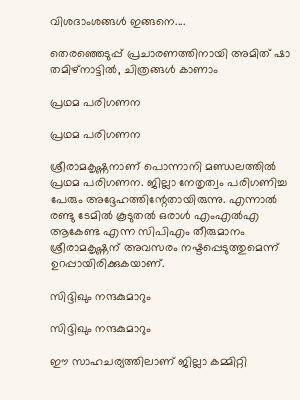വിശദാംശങ്ങള്‍ ഇങ്ങനെ....

തെരഞ്ഞെടുപ്പ് പ്രചാരണത്തിനായി അമിത് ഷാ തമിഴ്‌നാട്ടില്‍, ചിത്രങ്ങള്‍ കാണാം

പ്രഥമ പരിഗണന

പ്രഥമ പരിഗണന

ശ്രീരാമകൃഷ്ണനാണ് പൊന്നാനി മണ്ഡലത്തില്‍ പ്രഥമ പരിഗണന. ജില്ലാ നേതൃത്വം പരിഗണിച്ച പേരും അദ്ദേഹത്തിന്റേതായിരുന്നു. എന്നാല്‍ രണ്ടു ടേമില്‍ കൂടുതല്‍ ഒരാള്‍ എംഎല്‍എ ആകേണ്ട എന്ന സിപിഎം തീരുമാനം ശ്രീരാമകൃഷ്ണന് അവസരം നഷ്ടപ്പെടുത്തുമെന്ന് ഉറപ്പായിരിക്കുകയാണ്.

സിദ്ദിഖും നന്ദകുമാറും

സിദ്ദിഖും നന്ദകുമാറും

ഈ സാഹചര്യത്തിലാണ് ജില്ലാ കമ്മിറ്റി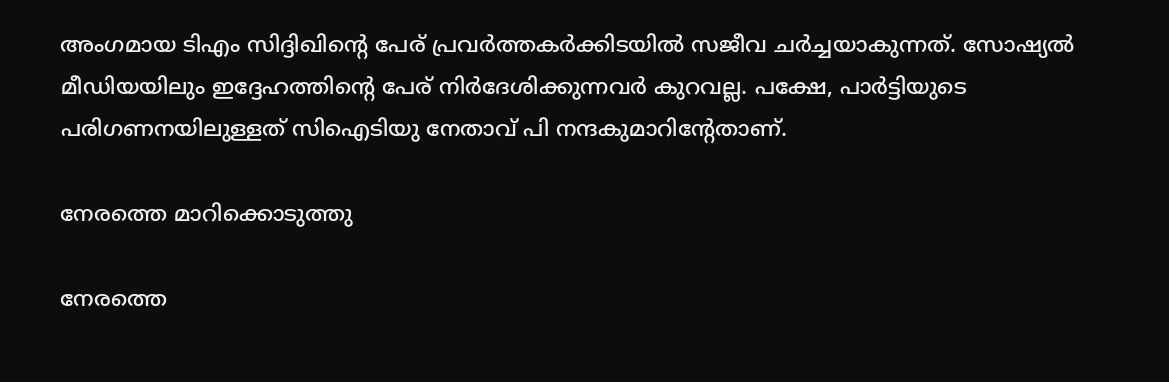അംഗമായ ടിഎം സിദ്ദിഖിന്റെ പേര് പ്രവര്‍ത്തകര്‍ക്കിടയില്‍ സജീവ ചര്‍ച്ചയാകുന്നത്. സോഷ്യല്‍ മീഡിയയിലും ഇദ്ദേഹത്തിന്റെ പേര് നിര്‍ദേശിക്കുന്നവര്‍ കുറവല്ല. പക്ഷേ, പാര്‍ട്ടിയുടെ പരിഗണനയിലുള്ളത് സിഐടിയു നേതാവ് പി നന്ദകുമാറിന്റേതാണ്.

നേരത്തെ മാറിക്കൊടുത്തു

നേരത്തെ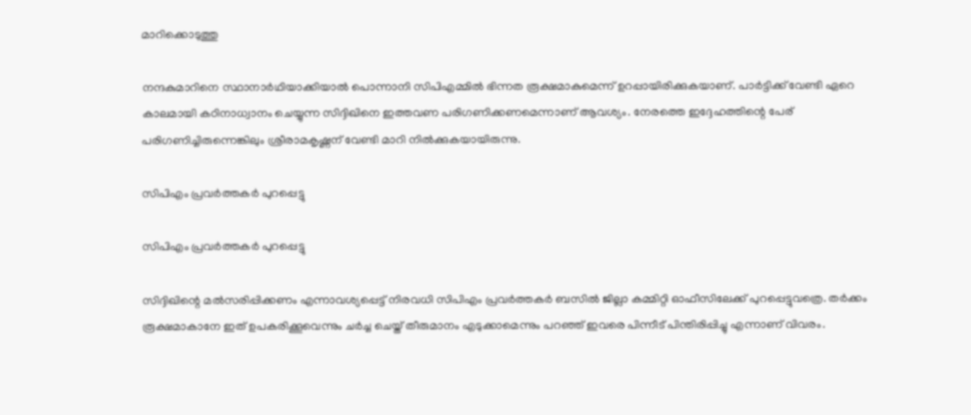മാറിക്കൊടുത്തു

നന്ദകുമാറിനെ സ്ഥാനാര്‍ഥിയാക്കിയാല്‍ പൊന്നാനി സിപിഎമ്മില്‍ ഭിന്നത രൂക്ഷമാകുമെന്ന് ഉറപ്പായിരിക്കുകയാണ്. പാര്‍ട്ടിക്ക് വേണ്ടി ഏറെ കാലമായി കഠിനാധ്വാനം ചെയ്യുന്ന സിദ്ദിഖിനെ ഇത്തവണ പരിഗണിക്കണമെന്നാണ് ആവശ്യം. നേരത്തെ ഇദ്ദേഹത്തിന്റെ പേര് പരിഗണിച്ചിരുന്നെങ്കിലും ശ്രീരാമകൃഷ്ണന് വേണ്ടി മാറി നില്‍ക്കുകയായിരുന്നു.

സിപിഎം പ്രവര്‍ത്തകര്‍ പുറപ്പെട്ടു

സിപിഎം പ്രവര്‍ത്തകര്‍ പുറപ്പെട്ടു

സിദ്ദിഖിന്റെ മല്‍സരിപ്പിക്കണം എന്നാവശ്യപ്പെട്ട് നിരവധി സിപിഎം പ്രവര്‍ത്തകര്‍ ബസില്‍ ജില്ലാ കമ്മിറ്റി ഓഫീസിലേക്ക് പുറപ്പെട്ടുവത്രെ. തര്‍ക്കം രൂക്ഷമാകാനേ ഇത് ഉപകരിക്കൂവെന്നും ചര്‍ച്ച ചെയ്ത് തീരുമാനം എടുക്കാമെന്നും പറഞ്ഞ് ഇവരെ പിന്നീട് പിന്തിരിപ്പിച്ചു എന്നാണ് വിവരം.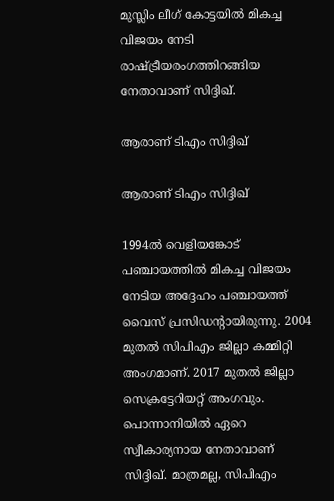മുസ്ലിം ലീഗ് കോട്ടയില്‍ മികച്ച വിജയം നേടി രാഷ്ട്രീയരംഗത്തിറങ്ങിയ നേതാവാണ് സിദ്ദിഖ്.

ആരാണ് ടിഎം സിദ്ദിഖ്

ആരാണ് ടിഎം സിദ്ദിഖ്

1994ല്‍ വെളിയങ്കോട് പഞ്ചായത്തില്‍ മികച്ച വിജയം നേടിയ അദ്ദേഹം പഞ്ചായത്ത് വൈസ് പ്രസിഡന്റായിരുന്നു. 2004 മുതല്‍ സിപിഎം ജില്ലാ കമ്മിറ്റി അംഗമാണ്. 2017 മുതല്‍ ജില്ലാ സെക്രട്ടേറിയറ്റ് അംഗവും. പൊന്നാനിയില്‍ ഏറെ സ്വീകാര്യനായ നേതാവാണ് സിദ്ദിഖ്. മാത്രമല്ല, സിപിഎം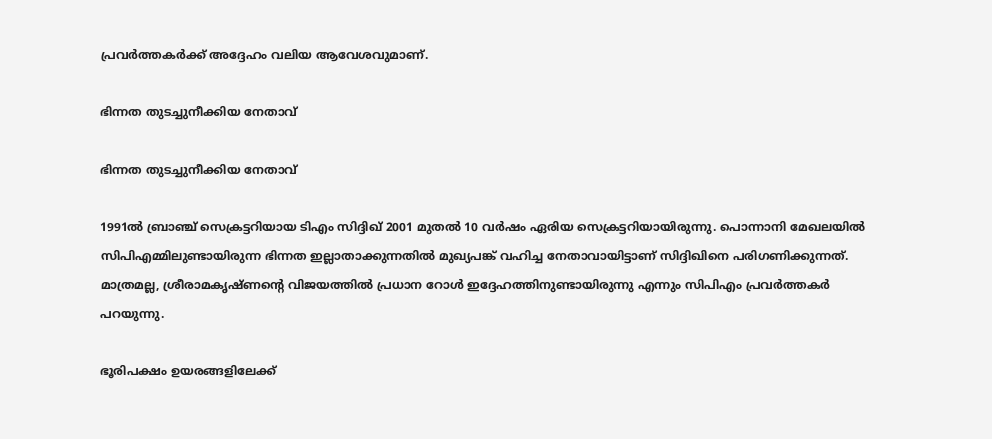പ്രവര്‍ത്തകര്‍ക്ക് അദ്ദേഹം വലിയ ആവേശവുമാണ്.

ഭിന്നത തുടച്ചുനീക്കിയ നേതാവ്

ഭിന്നത തുടച്ചുനീക്കിയ നേതാവ്

1991ല്‍ ബ്രാഞ്ച് സെക്രട്ടറിയായ ടിഎം സിദ്ദിഖ് 2001 മുതല്‍ 10 വര്‍ഷം ഏരിയ സെക്രട്ടറിയായിരുന്നു. പൊന്നാനി മേഖലയില്‍ സിപിഎമ്മിലുണ്ടായിരുന്ന ഭിന്നത ഇല്ലാതാക്കുന്നതില്‍ മുഖ്യപങ്ക് വഹിച്ച നേതാവായിട്ടാണ് സിദ്ദിഖിനെ പരിഗണിക്കുന്നത്. മാത്രമല്ല, ശ്രീരാമകൃഷ്ണന്റെ വിജയത്തില്‍ പ്രധാന റോള്‍ ഇദ്ദേഹത്തിനുണ്ടായിരുന്നു എന്നും സിപിഎം പ്രവര്‍ത്തകര്‍ പറയുന്നു.

ഭൂരിപക്ഷം ഉയരങ്ങളിലേക്ക്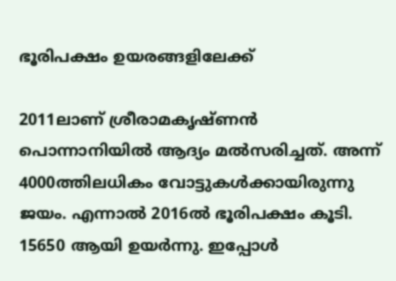ഭൂരിപക്ഷം ഉയരങ്ങളിലേക്ക്

2011ലാണ് ശ്രീരാമകൃഷ്ണന്‍ പൊന്നാനിയില്‍ ആദ്യം മല്‍സരിച്ചത്. അന്ന് 4000ത്തിലധികം വോട്ടുകള്‍ക്കായിരുന്നു ജയം. എന്നാല്‍ 2016ല്‍ ഭൂരിപക്ഷം കൂടി. 15650 ആയി ഉയര്‍ന്നു. ഇപ്പോള്‍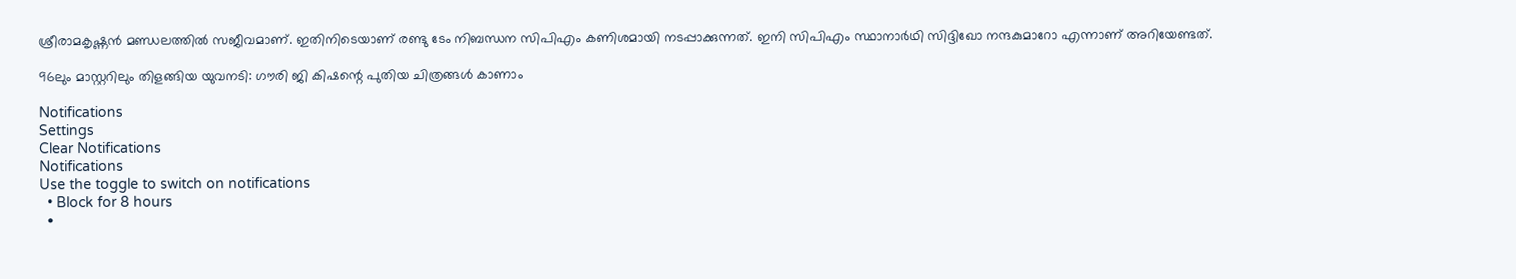ശ്രീരാമകൃഷ്ണന്‍ മണ്ഡലത്തില്‍ സജീവമാണ്. ഇതിനിടെയാണ് രണ്ടു ടേം നിബന്ധന സിപിഎം കണിശമായി നടപ്പാക്കുന്നത്. ഇനി സിപിഎം സ്ഥാനാര്‍ഥി സിദ്ദിഖോ നന്ദകുമാറോ എന്നാണ് അറിയേണ്ടത്.

96ലും മാസ്റ്ററിലും തിളങ്ങിയ യുവനടി: ഗൗരി ജി കിഷന്റെ പുതിയ ചിത്രങ്ങള്‍ കാണാം

Notifications
Settings
Clear Notifications
Notifications
Use the toggle to switch on notifications
  • Block for 8 hours
  •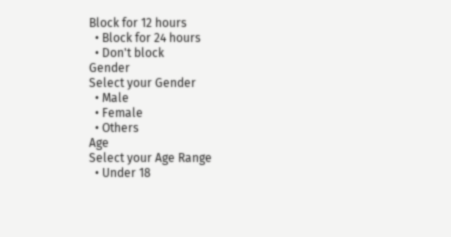Block for 12 hours
  • Block for 24 hours
  • Don't block
Gender
Select your Gender
  • Male
  • Female
  • Others
Age
Select your Age Range
  • Under 18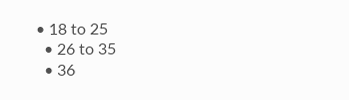• 18 to 25
  • 26 to 35
  • 36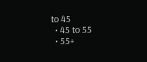to 45
  • 45 to 55
  • 55+